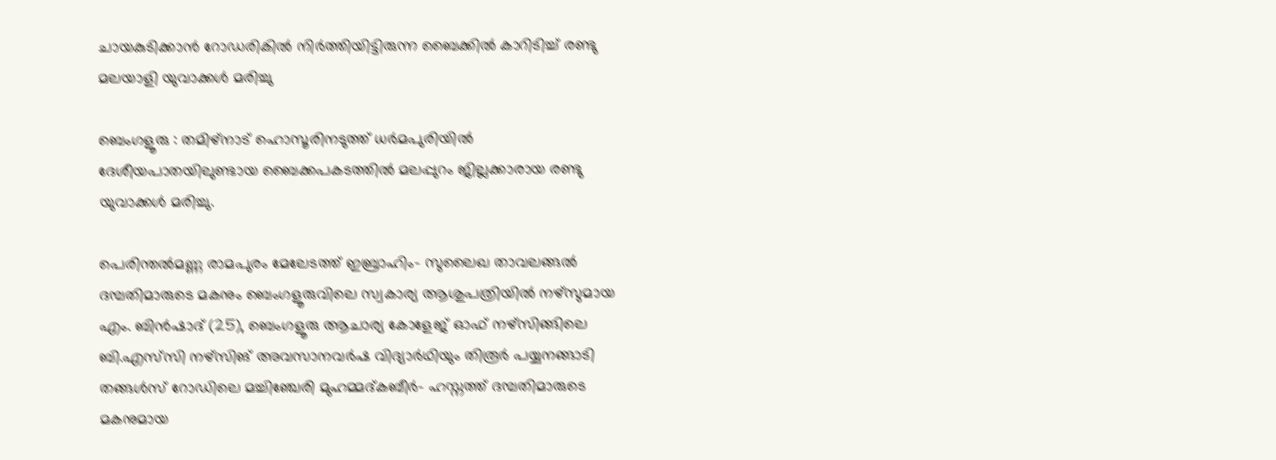ചായകുടിക്കാൻ റോഡരികിൽ നിർത്തിയിട്ടിരുന്ന ബൈക്കിൽ കാറിടിച്ച് രണ്ടു മലയാളി യുവാക്കൾ മരിച്ചു

ബെംഗളൂരു : തമിഴ്നാട് ഹൊസൂരിനടുത്ത് ധർമപുരിയിൽ ദേശീയപാതയിലുണ്ടായ ബൈക്കപകടത്തിൽ മലപ്പുറം ജില്ലക്കാരായ രണ്ടു യുവാക്കൾ മരിച്ചു.

പെരിന്തൽമണ്ണ രാമപുരം മേലേടത്ത് ഇബ്രാഹിം- സുലൈഖ താവലങ്ങൽ ദമ്പതിമാരുടെ മകനും ബെംഗളൂരുവിലെ സ്വകാര്യ ആശുപത്രിയിൽ നഴ്സുമായ എം. ബിൻഷാദ് (25), ബെംഗളൂരു ആചാര്യ കോളേജ് ഓഫ് നഴ്സിങ്ങിലെ ബി.എസ്‌സി നഴ്സിങ് അവസാനവർഷ വിദ്യാർഥിയും തിരൂർ പയ്യനങ്ങാടി തങ്ങൾസ് റോഡിലെ മച്ചിഞ്ചേരി മുഹമ്മദ്കബീർ- ഹസ്നത്ത് ദമ്പതിമാരുടെ മകനുമായ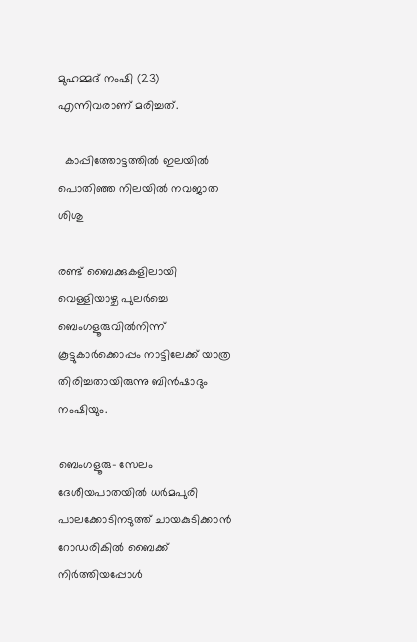മുഹമ്മദ് നംഷി (23) എന്നിവരാണ് മരിച്ചത്.

  കാപ്പിത്തോട്ടത്തിൽ ഇലയിൽ പൊതിഞ്ഞ നിലയിൽ നവജാത ശിശു

രണ്ട് ബൈക്കുകളിലായി വെള്ളിയാഴ്ച പുലർച്ചെ ബെംഗളൂരുവിൽനിന്ന് കൂട്ടുകാർക്കൊപ്പം നാട്ടിലേക്ക് യാത്ര തിരിച്ചതായിരുന്നു ബിൻഷാദും നംഷിയും.

ബെംഗളൂരു- സേലം ദേശീയപാതയിൽ ധർമപുരി പാലക്കോടിനടുത്ത് ചായകുടിക്കാൻ റോഡരികിൽ ബൈക്ക് നിർത്തിയപ്പോൾ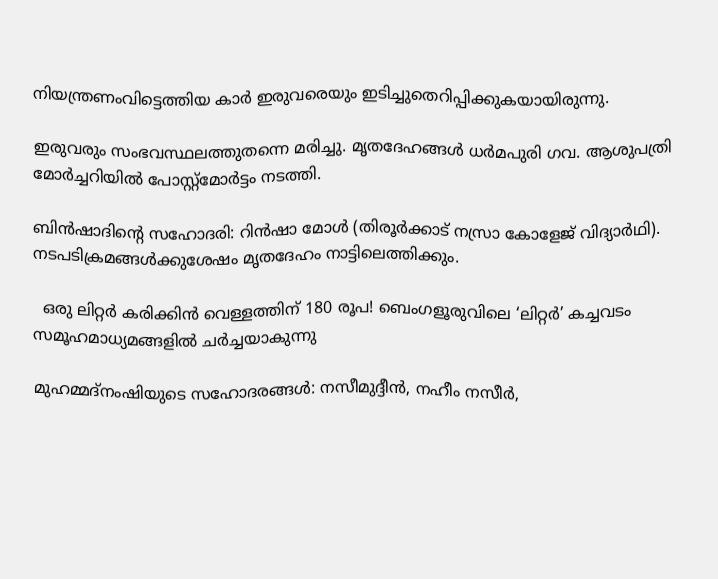നിയന്ത്രണംവിട്ടെത്തിയ കാർ ഇരുവരെയും ഇടിച്ചുതെറിപ്പിക്കുകയായിരുന്നു.

ഇരുവരും സംഭവസ്ഥലത്തുതന്നെ മരിച്ചു. മൃതദേഹങ്ങൾ ധർമപുരി ഗവ. ആശുപത്രി മോർച്ചറിയിൽ പോസ്റ്റ്മോർട്ടം നടത്തി.

ബിൻഷാദിന്റെ സഹോദരി: റിൻഷാ മോൾ (തിരൂർക്കാട് നസ്രാ കോളേജ് വിദ്യാർഥി). നടപടിക്രമങ്ങൾക്കുശേഷം മൃതദേഹം നാട്ടിലെത്തിക്കും.

  ഒരു ലിറ്റർ കരിക്കിൻ വെള്ളത്തിന് 180 രൂപ! ബെംഗളൂരുവിലെ ‘ലിറ്റർ’ കച്ചവടം സമൂഹമാധ്യമങ്ങളിൽ ചർച്ചയാകുന്നു

മുഹമ്മദ്നംഷിയുടെ സഹോദരങ്ങൾ: നസീമുദ്ദീൻ, നഹീം നസീർ,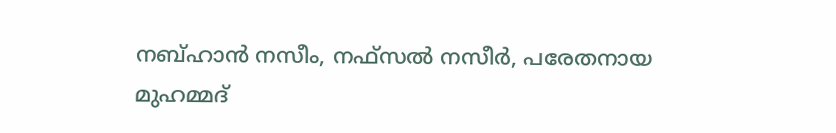നബ്ഹാൻ നസീം, നഫ്സൽ നസീർ, പരേതനായ മുഹമ്മദ്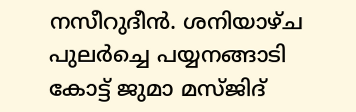നസീറുദീൻ. ശനിയാഴ്ച പുലർച്ചെ പയ്യനങ്ങാടി കോട്ട് ജുമാ മസ്ജിദ്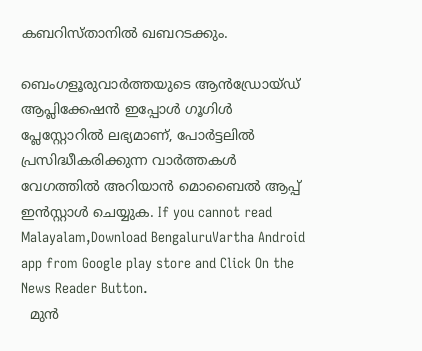കബറിസ്താനിൽ ഖബറടക്കും.

ബെംഗളൂരുവാർത്തയുടെ ആൻഡ്രോയ്ഡ് ആപ്ലിക്കേഷൻ ഇപ്പോൾ ഗൂഗിൾ പ്ലേസ്റ്റോറിൽ ലഭ്യമാണ്, പോർട്ടലിൽ പ്രസിദ്ധീകരിക്കുന്ന വാർത്തകൾ വേഗത്തിൽ അറിയാൻ മൊബൈൽ ആപ്പ് ഇൻസ്റ്റാൾ ചെയ്യുക. If you cannot read Malayalam,Download BengaluruVartha Android app from Google play store and Click On the News Reader Button.
  മുൻ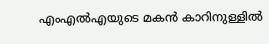എംഎൽഎയുടെ മകൻ കാറിനുള്ളിൽ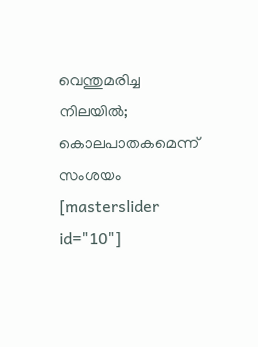വെന്തുമരിച്ച നിലയിൽ; കൊലപാതകമെന്ന് സംശയം
[masterslider id="10"]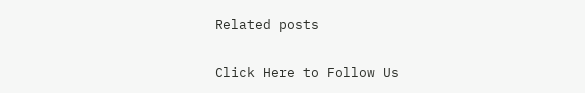Related posts

Click Here to Follow Us